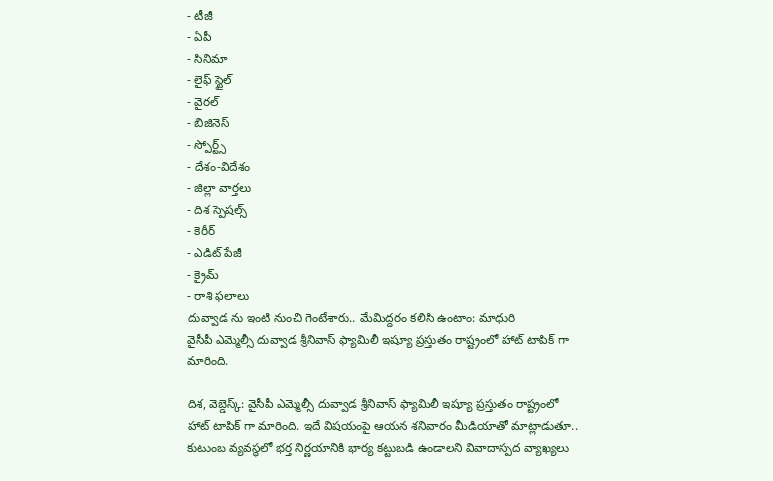- టీజీ
- ఏపీ
- సినిమా
- లైఫ్ స్టైల్
- వైరల్
- బిజినెస్
- స్పోర్ట్స్
- దేశం-విదేశం
- జిల్లా వార్తలు
- దిశ స్పెషల్స్
- కెరీర్
- ఎడిట్ పేజీ
- క్రైమ్
- రాశి ఫలాలు
దువ్వాడ ను ఇంటి నుంచి గెంటేశారు.. మేమిద్దరం కలిసి ఉంటాం: మాధురి
వైసీపీ ఎమ్మెల్సీ దువ్వాడ శ్రీనివాస్ ఫ్యామిలీ ఇష్యూ ప్రస్తుతం రాష్ట్రంలో హాట్ టాపిక్ గా మారింది.

దిశ, వెబ్డెస్క్: వైసీపీ ఎమ్మెల్సీ దువ్వాడ శ్రీనివాస్ ఫ్యామిలీ ఇష్యూ ప్రస్తుతం రాష్ట్రంలో హాట్ టాపిక్ గా మారింది. ఇదే విషయంపై ఆయన శనివారం మీడియాతో మాట్లాడుతూ.. కుటుంబ వ్యవస్థలో భర్త నిర్ణయానికి భార్య కట్టుబడి ఉండాలని వివాదాస్పద వ్యాఖ్యలు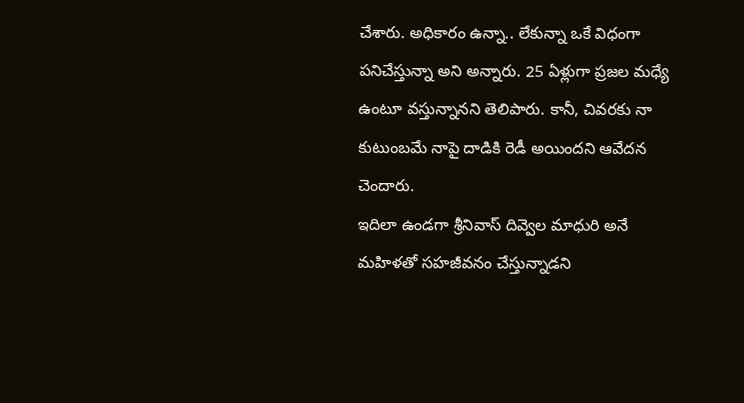చేశారు. అధికారం ఉన్నా.. లేకున్నా ఒకే విధంగా పనిచేస్తున్నా అని అన్నారు. 25 ఏళ్లుగా ప్రజల మధ్యే ఉంటూ వస్తున్నానని తెలిపారు. కానీ, చివరకు నా కుటుంబమే నాపై దాడికి రెడీ అయిందని ఆవేదన చెందారు.
ఇదిలా ఉండగా శ్రీనివాస్ దివ్వెల మాధురి అనే మహిళతో సహజీవనం చేస్తున్నాడని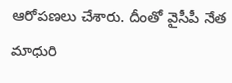ఆరోపణలు చేశారు. దీంతో వైసీపీ నేత మాధురి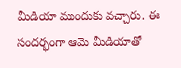మీడియా ముందుకు వచ్చారు. ఈ సందర్భంగా ఆమె మీడియాతో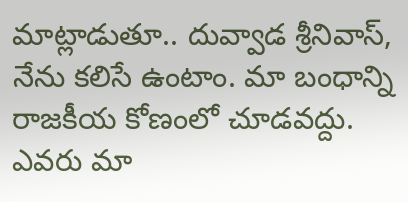మాట్లాడుతూ.. దువ్వాడ శ్రీనివాస్, నేను కలిసే ఉంటాం. మా బంధాన్ని రాజకీయ కోణంలో చూడవద్దు. ఎవరు మా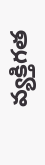వ్యక్తిగత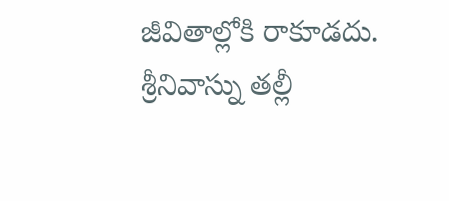జీవితాల్లోకి రాకూడదు. శ్రీనివాస్ను తల్లీ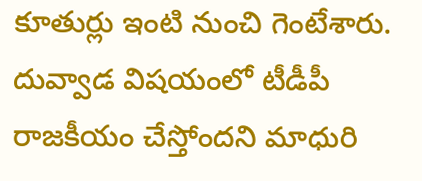కూతుర్లు ఇంటి నుంచి గెంటేశారు. దువ్వాడ విషయంలో టీడీపీ రాజకీయం చేస్తోందని మాధురి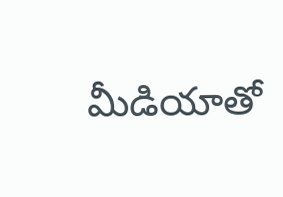మీడియాతో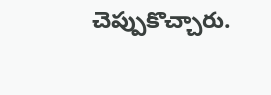చెప్పుకొచ్చారు.